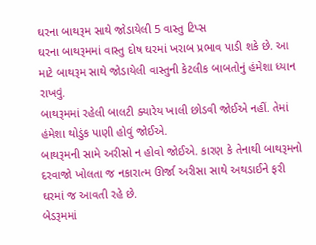ઘરના બાથરૂમ સાથે જોડાયેલી 5 વાસ્તુ ટિપ્સ
ઘરના બાથરૂમમાં વાસ્તુ દોષ ઘરમાં ખરાબ પ્રભાવ પાડી શકે છે. આ માટે બાથરૂમ સાથે જોડાયેલી વાસ્તુની કેટલીક બાબતોનું હંમેશા ધ્યાન રાખવું.
બાથરૂમમાં રહેલી બાલટી ક્યારેય ખાલી છોડવી જોઈએ નહીં. તેમાં હંમેશા થોડુંક પાણી હોવું જોઈએ.
બાથરૂમની સામે અરીસો ન હોવો જોઈએ. કારણ કે તેનાથી બાથરૂમનો દરવાજો ખોલતા જ નકારાત્મ ઊર્જા અરીસા સાથે અથડાઈને ફરી ઘરમાં જ આવતી રહે છે.
બેડરૂમમાં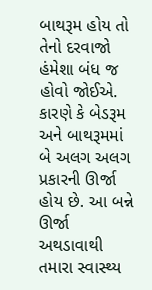બાથરૂમ હોય તો તેનો દરવાજો હંમેશા બંધ જ હોવો જોઈએ. કારણે કે બેડરૂમ અને બાથરૂમમાં બે અલગ અલગ પ્રકારની ઊર્જા હોય છે. આ બન્ને ઊર્જા અથડાવાથી તમારા સ્વાસ્થ્ય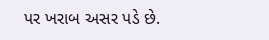પર ખરાબ અસર પડે છે.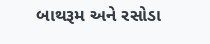બાથરૂમ અને રસોડા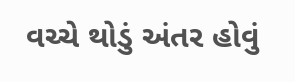વચ્ચે થોડું અંતર હોવું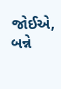જોઈએ, બન્ને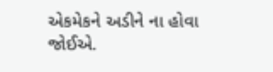એકમેકને અડીને ના હોવા જોઈએ.